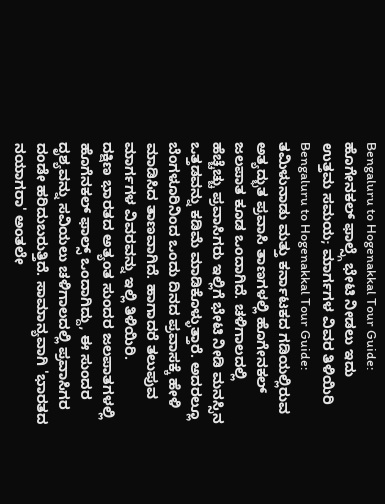Bengaluru to Hogenakkal Tour Guide: ಹೊಗೇನಕಲ್ ಫಾಲ್ಸ್ಗೆ ಭೇಟಿ ನೀಡಲು ಇದು ಉತ್ತಮ ಸಮಯ; ಮಾರ್ಗಗಳ ವಿವರ ತಿಳಿಯಿರಿ
Bengaluru to Hogenakkal Tour Guide: ತಮಿಳುನಾಡು ಮತ್ತು ಕರ್ನಾಟಕದ ಗಡಿಯಲ್ಲಿರುವ ಅತ್ಯದ್ಭುತ ಪ್ರವಾಸಿ ತಾಣಗಳಲ್ಲಿ ಹೊಗೇನಕಲ್ ಜಲಪಾತ ಕೂಡ ಒಂದಾಗಿದೆ. ಚಳಿಗಾಲದಲ್ಲಿ ಹೆಚ್ಚೆಚ್ಚು ಪ್ರವಾಸಿಗರು ಇಲ್ಲಿಗೆ ಭೇಟಿ ನೀಡಿ ಮನಸ್ಸಿನ ಒತ್ತಡವನ್ನು ಕಡಿಮೆ ಮಾಡಿಕೊಳ್ಳುತ್ತಾರೆ. ಅದರಲ್ಲೂ ಬೆಂಗಳೂರಿನಿಂದ ಒಂದು ದಿನದ ಪ್ರವಾಸಕ್ಕೆ ಹೇಳಿ ಮಾಡಿಸಿದ ತಾಣವಾಗಿದೆ. ಹಾಗಾದರೆ ತಲುಪುವ ಮಾರ್ಗಗಳ ವಿವರವನ್ನು ಇಲ್ಲಿ ತಿಳಿಯಿರಿ.
ದಕ್ಷಿಣ ಭಾರತದ ಅತ್ಯಂತ ಸುಂದರ ಜಲಪಾತಗಳಲ್ಲಿ ಹೊಗೆನಕಲ್ ಫಾಲ್ಸ್ ಒಂದಾಗಿದ್ದು, ಈ ಸುಂದರ ದೃಶ್ಯವನ್ನು ಸವಿಯಲು ಚಳಿಗಾಲದಲ್ಲಿ ಪ್ರವಾಸಿಗರ ದಂಡೇ ಹರಿದುಬರುತ್ತಿದೆ. ಸಾಮಾನ್ಯವಾಗಿ 'ಭಾರತದ ನಯಾಗರಾ' ಅಂತಲೇ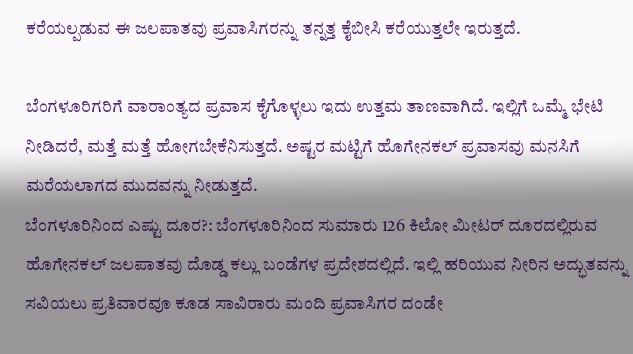ಕರೆಯಲ್ಪಡುವ ಈ ಜಲಪಾತವು ಪ್ರವಾಸಿಗರನ್ನು ತನ್ನತ್ತ ಕೈಬೀಸಿ ಕರೆಯುತ್ತಲೇ ಇರುತ್ತದೆ.

ಬೆಂಗಳೂರಿಗರಿಗೆ ವಾರಾಂತ್ಯದ ಪ್ರವಾಸ ಕೈಗೊಳ್ಳಲು ಇದು ಉತ್ತಮ ತಾಣವಾಗಿದೆ. ಇಲ್ಲಿಗೆ ಒಮ್ಮೆ ಭೇಟಿ ನೀಡಿದರೆ, ಮತ್ತೆ ಮತ್ತೆ ಹೋಗಬೇಕೆನಿಸುತ್ತದೆ. ಅಷ್ಟರ ಮಟ್ಟಿಗೆ ಹೊಗೇನಕಲ್ ಪ್ರವಾಸವು ಮನಸಿಗೆ ಮರೆಯಲಾಗದ ಮುದವನ್ನು ನೀಡುತ್ತದೆ.
ಬೆಂಗಳೂರಿನಿಂದ ಎಷ್ಟು ದೂರ?: ಬೆಂಗಳೂರಿನಿಂದ ಸುಮಾರು 126 ಕಿಲೋ ಮೀಟರ್ ದೂರದಲ್ಲಿರುವ ಹೊಗೇನಕಲ್ ಜಲಪಾತವು ದೊಡ್ಡ ಕಲ್ಲು ಬಂಡೆಗಳ ಪ್ರದೇಶದಲ್ಲಿದೆ. ಇಲ್ಲಿ ಹರಿಯುವ ನೀರಿನ ಅದ್ಭುತವನ್ನು ಸವಿಯಲು ಪ್ರತಿವಾರವೂ ಕೂಡ ಸಾವಿರಾರು ಮಂದಿ ಪ್ರವಾಸಿಗರ ದಂಡೇ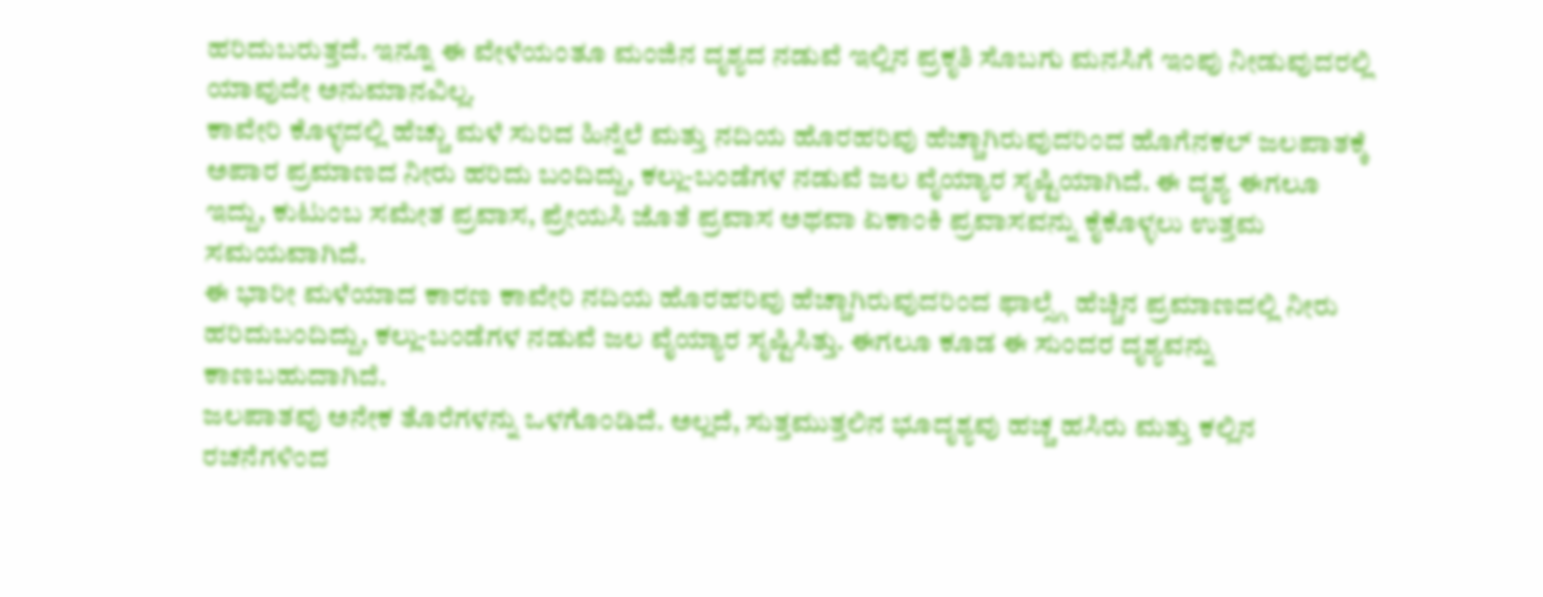ಹರಿದುಬರುತ್ತದೆ. ಇನ್ನೂ ಈ ವೇಳೆಯಂತೂ ಮಂಜಿನ ದೃಶ್ಯದ ನಡುವೆ ಇಲ್ಲಿನ ಪ್ರಕೃತಿ ಸೊಬಗು ಮನಸಿಗೆ ಇಂಪು ನೀಡುವುದರಲ್ಲಿ ಯಾವುದೇ ಅನುಮಾನವಿಲ್ಲ.
ಕಾವೇರಿ ಕೊಳ್ಳದಲ್ಲಿ ಹೆಚ್ಚು ಮಳೆ ಸುರಿದ ಹಿನ್ನೆಲೆ ಮತ್ತು ನದಿಯ ಹೊರಹರಿವು ಹೆಚ್ಚಾಗಿರುವುದರಿಂದ ಹೊಗೆನಕಲ್ ಜಲಪಾತಕ್ಕೆ ಅಪಾರ ಪ್ರಮಾಣದ ನೀರು ಹರಿದು ಬಂದಿದ್ದು, ಕಲ್ಲು-ಬಂಡೆಗಳ ನಡುವೆ ಜಲ ವೈಯ್ಯಾರ ಸೃಷ್ಟಿಯಾಗಿದೆ. ಈ ದೃಶ್ಯ ಈಗಲೂ ಇದ್ದು, ಕುಟುಂಬ ಸಮೇತ ಪ್ರವಾಸ, ಪ್ರೇಯಸಿ ಜೊತೆ ಪ್ರವಾಸ ಅಥವಾ ಏಕಾಂಕಿ ಪ್ರವಾಸವನ್ನು ಕೈಕೊಳ್ಳಲು ಉತ್ತಮ ಸಮಯವಾಗಿದೆ.
ಈ ಭಾರೀ ಮಳೆಯಾದ ಕಾರಣ ಕಾವೇರಿ ನದಿಯ ಹೊರಹರಿವು ಹೆಚ್ಚಾಗಿರುವುದರಿಂದ ಫಾಲ್ಸ್ಗೆ ಹೆಚ್ಚಿನ ಪ್ರಮಾಣದಲ್ಲಿ ನೀರು ಹರಿದುಬಂದಿದ್ದು, ಕಲ್ಲು-ಬಂಡೆಗಳ ನಡುವೆ ಜಲ ವೈಯ್ಯಾರ ಸೃಷ್ಟಿಸಿತ್ತು. ಈಗಲೂ ಕೂಡ ಈ ಸುಂದರ ದೃಶ್ಯವನ್ನು ಕಾಣಬಹುದಾಗಿದೆ.
ಜಲಪಾತವು ಅನೇಕ ತೊರೆಗಳನ್ನು ಒಳಗೊಂಡಿದೆ. ಅಲ್ಲದೆ, ಸುತ್ತಮುತ್ತಲಿನ ಭೂದೃಶ್ಯವು ಹಚ್ಚ ಹಸಿರು ಮತ್ತು ಕಲ್ಲಿನ ರಚನೆಗಳಿಂದ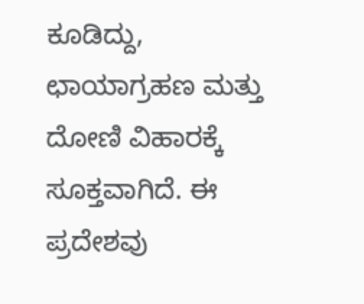ಕೂಡಿದ್ದು, ಛಾಯಾಗ್ರಹಣ ಮತ್ತು ದೋಣಿ ವಿಹಾರಕ್ಕೆ ಸೂಕ್ತವಾಗಿದೆ. ಈ ಪ್ರದೇಶವು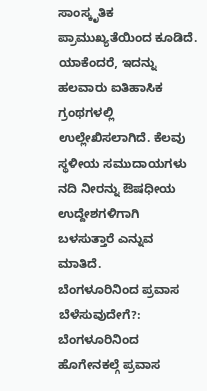ಸಾಂಸ್ಕೃತಿಕ ಪ್ರಾಮುಖ್ಯತೆಯಿಂದ ಕೂಡಿದೆ. ಯಾಕೆಂದರೆ, ಇದನ್ನು ಹಲವಾರು ಐತಿಹಾಸಿಕ ಗ್ರಂಥಗಳಲ್ಲಿ ಉಲ್ಲೇಖಿಸಲಾಗಿದೆ. ಕೆಲವು ಸ್ಥಳೀಯ ಸಮುದಾಯಗಳು ನದಿ ನೀರನ್ನು ಔಷಧೀಯ ಉದ್ದೇಶಗಳಿಗಾಗಿ ಬಳಸುತ್ತಾರೆ ಎನ್ನುವ ಮಾತಿದೆ.
ಬೆಂಗಳೂರಿನಿಂದ ಪ್ರವಾಸ ಬೆಳೆಸುವುದೇಗೆ?: ಬೆಂಗಳೂರಿನಿಂದ ಹೊಗೇನಕಲ್ಗೆ ಪ್ರವಾಸ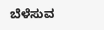ಬೆಳೆಸುವ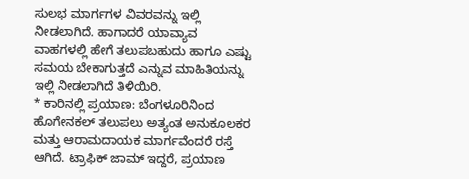ಸುಲಭ ಮಾರ್ಗಗಳ ವಿವರವನ್ನು ಇಲ್ಲಿ ನೀಡಲಾಗಿದೆ. ಹಾಗಾದರೆ ಯಾವ್ಯಾವ ವಾಹಗಳಲ್ಲಿ ಹೇಗೆ ತಲುಪಬಹುದು ಹಾಗೂ ಎಷ್ಟು ಸಮಯ ಬೇಕಾಗುತ್ತದೆ ಎನ್ನುವ ಮಾಹಿತಿಯನ್ನು ಇಲ್ಲಿ ನೀಡಲಾಗಿದೆ ತಿಳಿಯಿರಿ.
* ಕಾರಿನಲ್ಲಿ ಪ್ರಯಾಣ: ಬೆಂಗಳೂರಿನಿಂದ ಹೊಗೇನಕಲ್ ತಲುಪಲು ಅತ್ಯಂತ ಅನುಕೂಲಕರ ಮತ್ತು ಆರಾಮದಾಯಕ ಮಾರ್ಗವೆಂದರೆ ರಸ್ತೆ ಆಗಿದೆ. ಟ್ರಾಫಿಕ್ ಜಾಮ್ ಇದ್ದರೆ, ಪ್ರಯಾಣ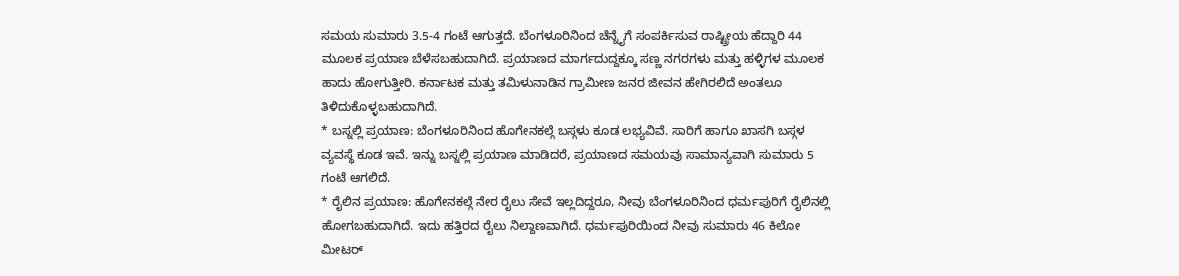ಸಮಯ ಸುಮಾರು 3.5-4 ಗಂಟೆ ಆಗುತ್ತದೆ. ಬೆಂಗಳೂರಿನಿಂದ ಚೆನ್ನೈಗೆ ಸಂಪರ್ಕಿಸುವ ರಾಷ್ಟ್ರೀಯ ಹೆದ್ದಾರಿ 44 ಮೂಲಕ ಪ್ರಯಾಣ ಬೆಳೆಸಬಹುದಾಗಿದೆ. ಪ್ರಯಾಣದ ಮಾರ್ಗದುದ್ದಕ್ಕೂ ಸಣ್ಣ ನಗರಗಳು ಮತ್ತು ಹಳ್ಳಿಗಳ ಮೂಲಕ ಹಾದು ಹೋಗುತ್ತೀರಿ. ಕರ್ನಾಟಕ ಮತ್ತು ತಮಿಳುನಾಡಿನ ಗ್ರಾಮೀಣ ಜನರ ಜೀವನ ಹೇಗಿರಲಿದೆ ಅಂತಲೂ ತಿಳಿದುಕೊಳ್ಳಬಹುದಾಗಿದೆ.
* ಬಸ್ನಲ್ಲಿ ಪ್ರಯಾಣ: ಬೆಂಗಳೂರಿನಿಂದ ಹೊಗೇನಕಲ್ಗೆ ಬಸ್ಗಳು ಕೂಡ ಲಭ್ಯವಿವೆ. ಸಾರಿಗೆ ಹಾಗೂ ಖಾಸಗಿ ಬಸ್ಗಳ ವ್ಯವಸ್ಥೆ ಕೂಡ ಇವೆ. ಇನ್ನು ಬಸ್ನಲ್ಲಿ ಪ್ರಯಾಣ ಮಾಡಿದರೆ, ಪ್ರಯಾಣದ ಸಮಯವು ಸಾಮಾನ್ಯವಾಗಿ ಸುಮಾರು 5 ಗಂಟೆ ಆಗಲಿದೆ.
* ರೈಲಿನ ಪ್ರಯಾಣ: ಹೊಗೇನಕಲ್ಗೆ ನೇರ ರೈಲು ಸೇವೆ ಇಲ್ಲದಿದ್ದರೂ, ನೀವು ಬೆಂಗಳೂರಿನಿಂದ ಧರ್ಮಪುರಿಗೆ ರೈಲಿನಲ್ಲಿ ಹೋಗಬಹುದಾಗಿದೆ. ಇದು ಹತ್ತಿರದ ರೈಲು ನಿಲ್ದಾಣವಾಗಿದೆ. ಧರ್ಮಪುರಿಯಿಂದ ನೀವು ಸುಮಾರು 46 ಕಿಲೋ ಮೀಟರ್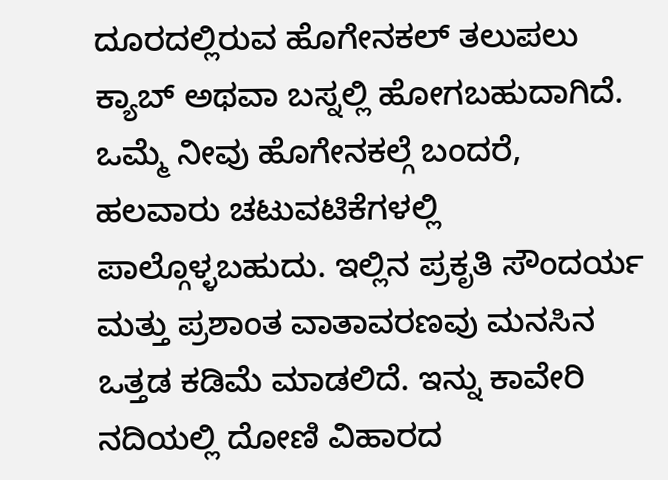ದೂರದಲ್ಲಿರುವ ಹೊಗೇನಕಲ್ ತಲುಪಲು ಕ್ಯಾಬ್ ಅಥವಾ ಬಸ್ನಲ್ಲಿ ಹೋಗಬಹುದಾಗಿದೆ.
ಒಮ್ಮೆ ನೀವು ಹೊಗೇನಕಲ್ಗೆ ಬಂದರೆ, ಹಲವಾರು ಚಟುವಟಿಕೆಗಳಲ್ಲಿ ಪಾಲ್ಗೊಳ್ಳಬಹುದು. ಇಲ್ಲಿನ ಪ್ರಕೃತಿ ಸೌಂದರ್ಯ ಮತ್ತು ಪ್ರಶಾಂತ ವಾತಾವರಣವು ಮನಸಿನ ಒತ್ತಡ ಕಡಿಮೆ ಮಾಡಲಿದೆ. ಇನ್ನು ಕಾವೇರಿ ನದಿಯಲ್ಲಿ ದೋಣಿ ವಿಹಾರದ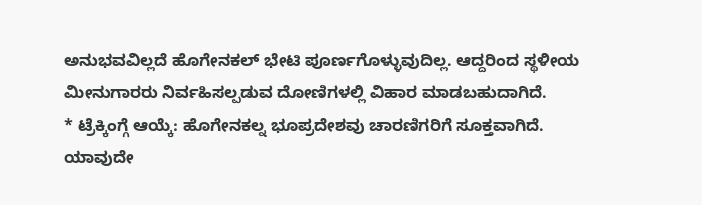ಅನುಭವವಿಲ್ಲದೆ ಹೊಗೇನಕಲ್ ಭೇಟಿ ಪೂರ್ಣಗೊಳ್ಳುವುದಿಲ್ಲ. ಆದ್ದರಿಂದ ಸ್ಥಳೀಯ ಮೀನುಗಾರರು ನಿರ್ವಹಿಸಲ್ಪಡುವ ದೋಣಿಗಳಲ್ಲಿ ವಿಹಾರ ಮಾಡಬಹುದಾಗಿದೆ.
* ಟ್ರೆಕ್ಕಿಂಗ್ಗೆ ಆಯ್ಕೆ: ಹೊಗೇನಕಲ್ನ ಭೂಪ್ರದೇಶವು ಚಾರಣಿಗರಿಗೆ ಸೂಕ್ತವಾಗಿದೆ. ಯಾವುದೇ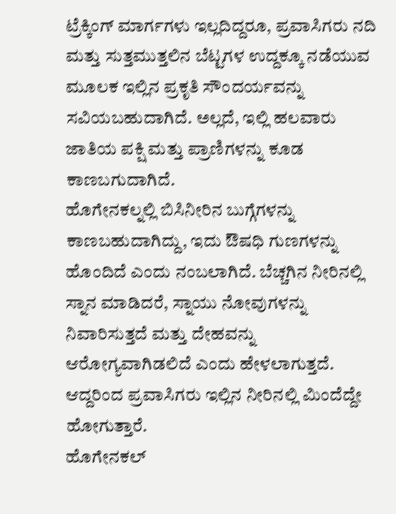ಟ್ರೆಕ್ಕಿಂಗ್ ಮಾರ್ಗಗಳು ಇಲ್ಲದಿದ್ದರೂ, ಪ್ರವಾಸಿಗರು ನದಿ ಮತ್ತು ಸುತ್ತಮುತ್ತಲಿನ ಬೆಟ್ಟಗಳ ಉದ್ದಕ್ಕೂ ನಡೆಯುವ ಮೂಲಕ ಇಲ್ಲಿನ ಪ್ರಕೃತಿ ಸೌಂದರ್ಯವನ್ನು ಸವಿಯಬಹುದಾಗಿದೆ. ಅಲ್ಲದೆ, ಇಲ್ಲಿ ಹಲವಾರು ಜಾತಿಯ ಪಕ್ಷಿ ಮತ್ತು ಪ್ರಾಣಿಗಳನ್ನು ಕೂಡ ಕಾಣಬಗುದಾಗಿದೆ.
ಹೊಗೇನಕಲ್ನಲ್ಲಿ ಬಿಸಿನೀರಿನ ಬುಗ್ಗೆಗಳನ್ನು ಕಾಣಬಹುದಾಗಿದ್ದು, ಇದು ಔಷಧಿ ಗುಣಗಳನ್ನು ಹೊಂದಿದೆ ಎಂದು ನಂಬಲಾಗಿದೆ. ಬೆಚ್ಚಗಿನ ನೀರಿನಲ್ಲಿ ಸ್ನಾನ ಮಾಡಿದರೆ, ಸ್ನಾಯು ನೋವುಗಳನ್ನು ನಿವಾರಿಸುತ್ತದೆ ಮತ್ತು ದೇಹವನ್ನು ಆರೋಗ್ಯವಾಗಿಡಲಿದೆ ಎಂದು ಹೇಳಲಾಗುತ್ತದೆ. ಆದ್ದರಿಂದ ಪ್ರವಾಸಿಗರು ಇಲ್ಲಿನ ನೀರಿನಲ್ಲಿ ಮಿಂದೆದ್ದೇ ಹೋಗುತ್ತಾರೆ.
ಹೊಗೇನಕಲ್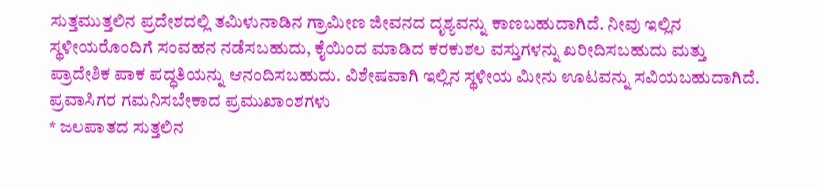ಸುತ್ತಮುತ್ತಲಿನ ಪ್ರದೇಶದಲ್ಲಿ ತಮಿಳುನಾಡಿನ ಗ್ರಾಮೀಣ ಜೀವನದ ದೃಶ್ಯವನ್ನು ಕಾಣಬಹುದಾಗಿದೆ. ನೀವು ಇಲ್ಲಿನ ಸ್ಥಳೀಯರೊಂದಿಗೆ ಸಂವಹನ ನಡೆಸಬಹುದು, ಕೈಯಿಂದ ಮಾಡಿದ ಕರಕುಶಲ ವಸ್ತುಗಳನ್ನು ಖರೀದಿಸಬಹುದು ಮತ್ತು ಪ್ರಾದೇಶಿಕ ಪಾಕ ಪದ್ಧತಿಯನ್ನು ಆನಂದಿಸಬಹುದು. ವಿಶೇಷವಾಗಿ ಇಲ್ಲಿನ ಸ್ಥಳೀಯ ಮೀನು ಊಟವನ್ನು ಸವಿಯಬಹುದಾಗಿದೆ.
ಪ್ರವಾಸಿಗರ ಗಮನಿಸಬೇಕಾದ ಪ್ರಮುಖಾಂಶಗಳು
* ಜಲಪಾತದ ಸುತ್ತಲಿನ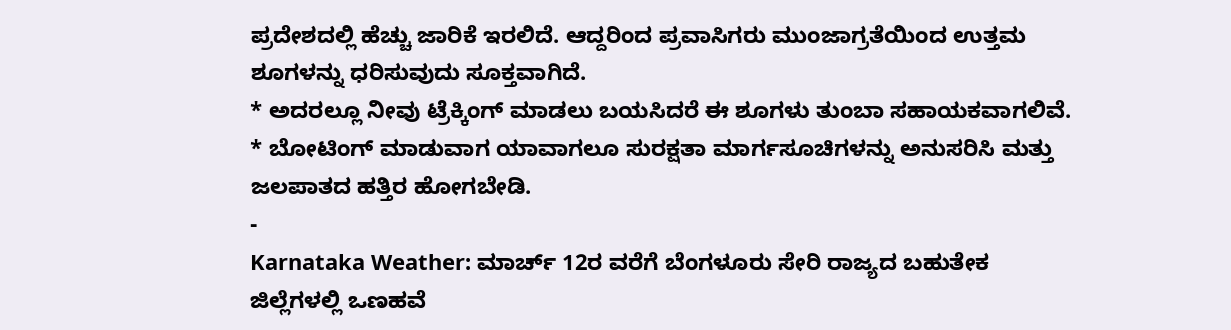ಪ್ರದೇಶದಲ್ಲಿ ಹೆಚ್ಚು ಜಾರಿಕೆ ಇರಲಿದೆ. ಆದ್ದರಿಂದ ಪ್ರವಾಸಿಗರು ಮುಂಜಾಗ್ರತೆಯಿಂದ ಉತ್ತಮ ಶೂಗಳನ್ನು ಧರಿಸುವುದು ಸೂಕ್ತವಾಗಿದೆ.
* ಅದರಲ್ಲೂ ನೀವು ಟ್ರೆಕ್ಕಿಂಗ್ ಮಾಡಲು ಬಯಸಿದರೆ ಈ ಶೂಗಳು ತುಂಬಾ ಸಹಾಯಕವಾಗಲಿವೆ.
* ಬೋಟಿಂಗ್ ಮಾಡುವಾಗ ಯಾವಾಗಲೂ ಸುರಕ್ಷತಾ ಮಾರ್ಗಸೂಚಿಗಳನ್ನು ಅನುಸರಿಸಿ ಮತ್ತು ಜಲಪಾತದ ಹತ್ತಿರ ಹೋಗಬೇಡಿ.
-
Karnataka Weather: ಮಾರ್ಚ್ 12ರ ವರೆಗೆ ಬೆಂಗಳೂರು ಸೇರಿ ರಾಜ್ಯದ ಬಹುತೇಕ ಜಿಲ್ಲೆಗಳಲ್ಲಿ ಒಣಹವೆ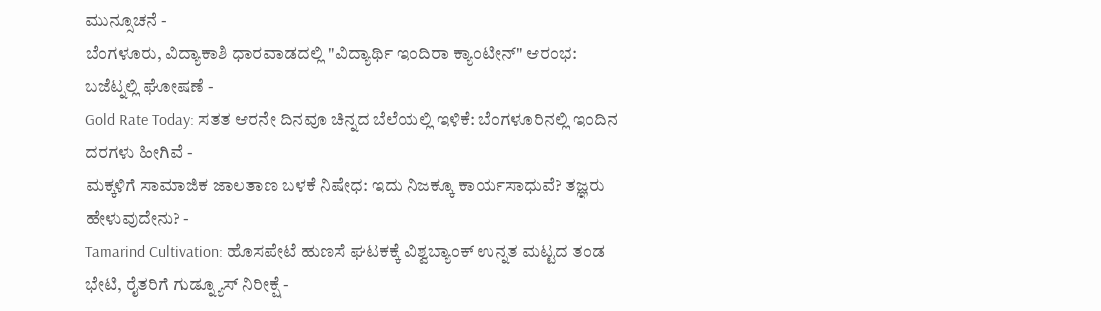ಮುನ್ಸೂಚನೆ -
ಬೆಂಗಳೂರು, ವಿದ್ಯಾಕಾಶಿ ಧಾರವಾಡದಲ್ಲಿ "ವಿದ್ಯಾರ್ಥಿ ಇಂದಿರಾ ಕ್ಯಾಂಟೀನ್" ಆರಂಭ: ಬಜೆಟ್ನಲ್ಲಿ ಘೋಷಣೆ -
Gold Rate Today: ಸತತ ಆರನೇ ದಿನವೂ ಚಿನ್ನದ ಬೆಲೆಯಲ್ಲಿ ಇಳಿಕೆ: ಬೆಂಗಳೂರಿನಲ್ಲಿ ಇಂದಿನ ದರಗಳು ಹೀಗಿವೆ -
ಮಕ್ಕಳಿಗೆ ಸಾಮಾಜಿಕ ಜಾಲತಾಣ ಬಳಕೆ ನಿಷೇಧ: ಇದು ನಿಜಕ್ಕೂ ಕಾರ್ಯಸಾಧುವೆ? ತಜ್ಞರು ಹೇಳುವುದೇನು? -
Tamarind Cultivation: ಹೊಸಪೇಟೆ ಹುಣಸೆ ಘಟಕಕ್ಕೆ ವಿಶ್ವಬ್ಯಾಂಕ್ ಉನ್ನತ ಮಟ್ಟದ ತಂಡ ಭೇಟಿ, ರೈತರಿಗೆ ಗುಡ್ನ್ಯೂಸ್ ನಿರೀಕ್ಷೆ -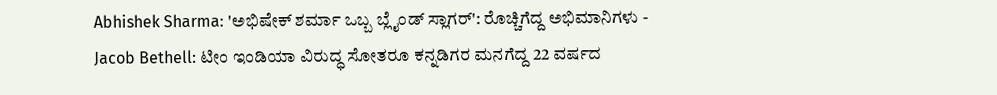Abhishek Sharma: 'ಅಭಿಷೇಕ್ ಶರ್ಮಾ ಒಬ್ಬ ಬ್ಲೈಂಡ್ ಸ್ಲಾಗರ್': ರೊಚ್ಚಿಗೆದ್ದ ಅಭಿಮಾನಿಗಳು -
Jacob Bethell: ಟೀಂ ಇಂಡಿಯಾ ವಿರುದ್ಧ ಸೋತರೂ ಕನ್ನಡಿಗರ ಮನಗೆದ್ದ 22 ವರ್ಷದ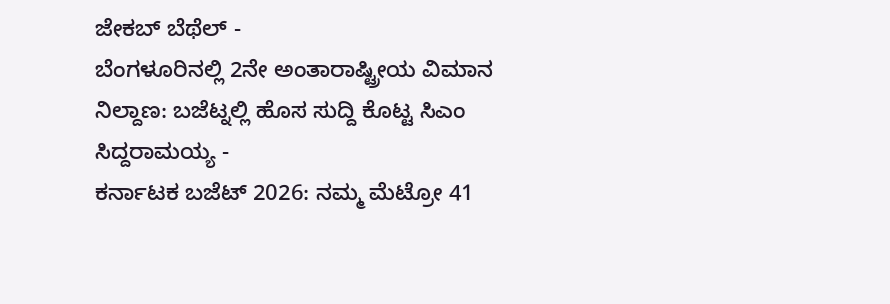ಜೇಕಬ್ ಬೆಥೆಲ್ -
ಬೆಂಗಳೂರಿನಲ್ಲಿ 2ನೇ ಅಂತಾರಾಷ್ಟ್ರೀಯ ವಿಮಾನ ನಿಲ್ದಾಣ: ಬಜೆಟ್ನಲ್ಲಿ ಹೊಸ ಸುದ್ದಿ ಕೊಟ್ಟ ಸಿಎಂ ಸಿದ್ದರಾಮಯ್ಯ -
ಕರ್ನಾಟಕ ಬಜೆಟ್ 2026: ನಮ್ಮ ಮೆಟ್ರೋ 41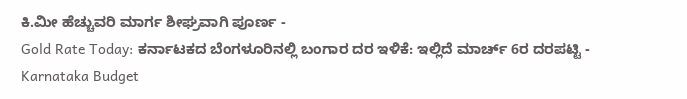ಕಿ.ಮೀ ಹೆಚ್ಚುವರಿ ಮಾರ್ಗ ಶೀಘ್ರವಾಗಿ ಪೂರ್ಣ -
Gold Rate Today: ಕರ್ನಾಟಕದ ಬೆಂಗಳೂರಿನಲ್ಲಿ ಬಂಗಾರ ದರ ಇಳಿಕೆ: ಇಲ್ಲಿದೆ ಮಾರ್ಚ್ 6ರ ದರಪಟ್ಟಿ -
Karnataka Budget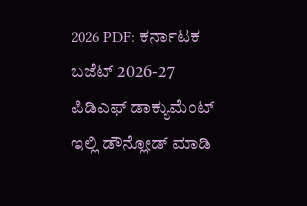2026 PDF: ಕರ್ನಾಟಕ ಬಜೆಟ್ 2026-27 ಪಿಡಿಎಫ್ ಡಾಕ್ಯುಮೆಂಟ್ ಇಲ್ಲಿ ಡೌನ್ಲೋಡ್ ಮಾಡಿ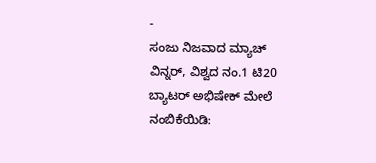-
ಸಂಜು ನಿಜವಾದ ಮ್ಯಾಚ್ ವಿನ್ನರ್, ವಿಶ್ವದ ನಂ.1 ಟಿ20 ಬ್ಯಾಟರ್ ಅಭಿಷೇಕ್ ಮೇಲೆ ನಂಬಿಕೆಯಿಡಿ: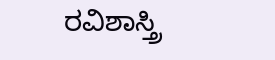ರವಿಶಾಸ್ತ್ರಿ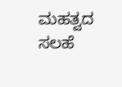ಮಹತ್ವದ ಸಲಹೆ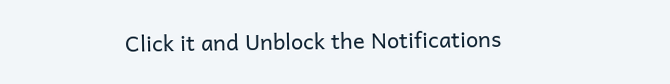Click it and Unblock the Notifications